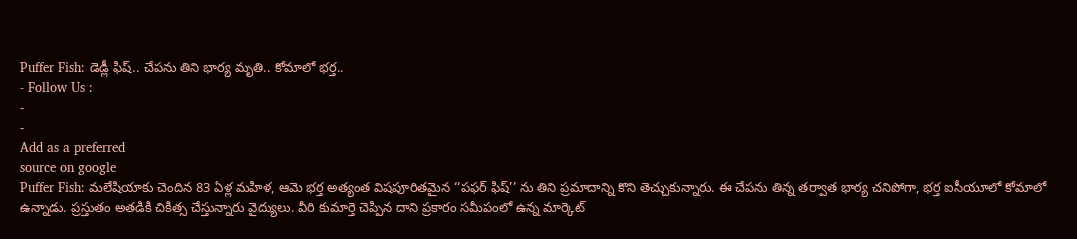Puffer Fish: డెడ్లీ ఫిష్.. చేపను తిని భార్య మృతి.. కోమాలో భర్త..
- Follow Us :
-
-
Add as a preferred
source on google
Puffer Fish: మలేషియాకు చెందిన 83 ఏళ్ల మహిళ, ఆమె భర్త అత్యంత విషపూరితమైన ‘‘పఫర్ ఫిష్’’ ను తిని ప్రమాదాన్ని కొని తెచ్చుకున్నారు. ఈ చేపను తిన్న తర్వాత భార్య చనిపోగా, భర్త ఐసీయూలో కోమాలో ఉన్నాడు. ప్రస్తుతం అతడికి చికిత్స చేస్తున్నారు వైద్యులు. వీరి కుమార్తె చెప్పిన దాని ప్రకారం సమీపంలో ఉన్న మార్కెట్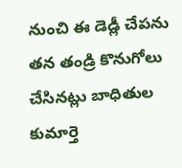నుంచి ఈ డెడ్లీ చేపను తన తండ్రి కొనుగోలు చేసినట్లు బాధితుల కుమార్తె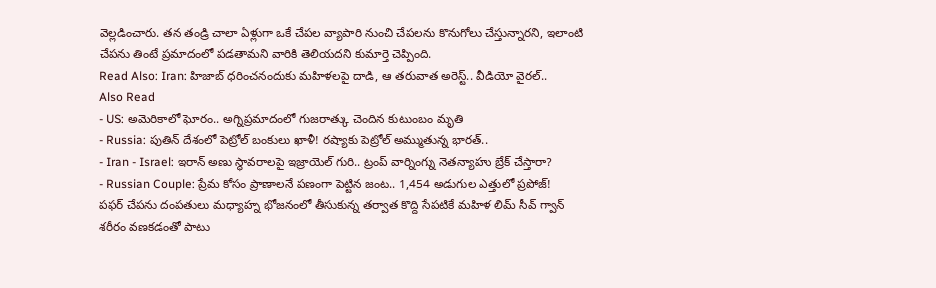వెల్లడించారు. తన తండ్రి చాలా ఏళ్లుగా ఒకే చేపల వ్యాపారి నుంచి చేపలను కొనుగోలు చేస్తున్నారని, ఇలాంటి చేపను తింటే ప్రమాదంలో పడతామని వారికి తెలియదని కుమార్తె చెప్పింది.
Read Also: Iran: హిజాబ్ ధరించనందుకు మహిళలపై దాడి, ఆ తరువాత అరెస్ట్.. వీడియో వైరల్..
Also Read
- US: అమెరికాలో ఘోరం.. అగ్నిప్రమాదంలో గుజరాత్కు చెందిన కుటుంబం మృతి
- Russia: పుతిన్ దేశంలో పెట్రోల్ బంకులు ఖాళీ! రష్యాకు పెట్రోల్ అమ్ముతున్న భారత్..
- Iran - Israel: ఇరాన్ అణు స్థావరాలపై ఇజ్రాయెల్ గురి.. ట్రంప్ వార్నింగ్ను నెతన్యాహు బ్రేక్ చేస్తారా?
- Russian Couple: ప్రేమ కోసం ప్రాణాలనే పణంగా పెట్టిన జంట.. 1,454 అడుగుల ఎత్తులో ప్రపోజ్!
పఫర్ చేపను దంపతులు మధ్యాహ్న భోజనంలో తీసుకున్న తర్వాత కొద్ది సేపటికే మహిళ లిమ్ సీవ్ గ్వాన్ శరీరం వణకడంతో పాటు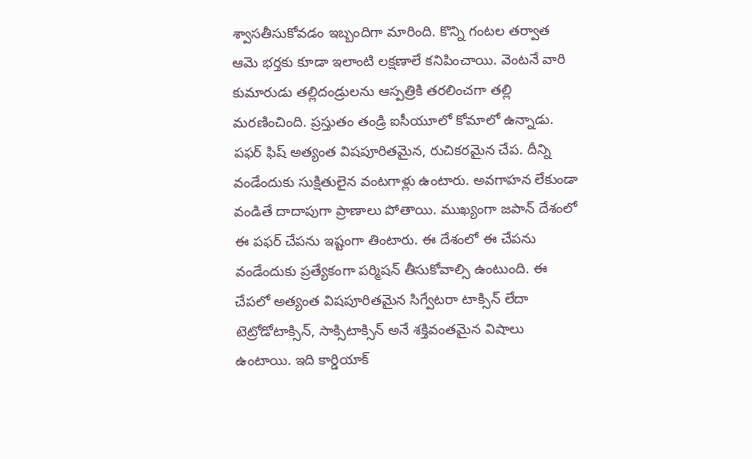శ్వాసతీసుకోవడం ఇబ్బందిగా మారింది. కొన్ని గంటల తర్వాత ఆమె భర్తకు కూడా ఇలాంటి లక్షణాలే కనిపించాయి. వెంటనే వారి కుమారుడు తల్లిదండ్రులను ఆస్పత్రికి తరలించగా తల్లి మరణించింది. ప్రస్తుతం తండ్రి ఐసీయూలో కోమాలో ఉన్నాడు.
పఫర్ ఫిష్ అత్యంత విషపూరితమైన, రుచికరమైన చేప. దీన్ని వండేందుకు సుక్షితులైన వంటగాళ్లు ఉంటారు. అవగాహన లేకుండా వండితే దాదాపుగా ప్రాణాలు పోతాయి. ముఖ్యంగా జపాన్ దేశంలో ఈ పఫర్ చేపను ఇష్టంగా తింటారు. ఈ దేశంలో ఈ చేపను వండేందుకు ప్రత్యేకంగా పర్మిషన్ తీసుకోవాల్సి ఉంటుంది. ఈ చేపలో అత్యంత విషపూరితమైన సిగ్వేటరా టాక్సిన్ లేదా టెట్రోడోటాక్సిన్, సాక్సిటాక్సిన్ అనే శక్తివంతమైన విషాలు ఉంటాయి. ఇది కార్డియాక్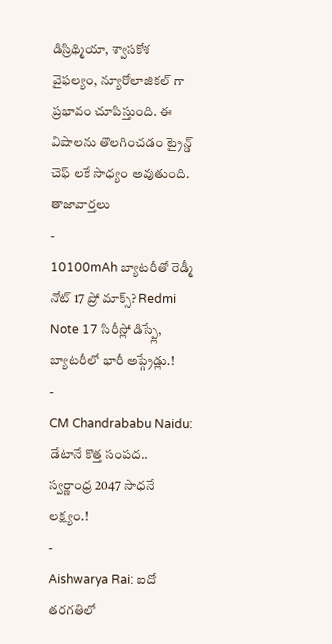డిస్రిథ్మియా, శ్వాసకోశ వైఫల్యం, న్యూరోలాజికల్ గా ప్రభావం చూపిస్తుంది. ఈ విషాలను తొలగించడం ట్రైన్డ్ చెఫ్ లకే సాధ్యం అవుతుంది.
తాజావార్తలు
-
10100mAh బ్యాటరీతో రెడ్మీ నోట్ 17 ప్రో మాక్స్? Redmi Note 17 సిరీస్లో డిస్ప్లే, బ్యాటరీలో భారీ అప్గ్రేడ్లు.!
-
CM Chandrababu Naidu: డేటానే కొత్త సంపద.. స్వర్ణాంధ్ర 2047 సాధనే లక్ష్యం.!
-
Aishwarya Rai: ఐదో తరగతిలో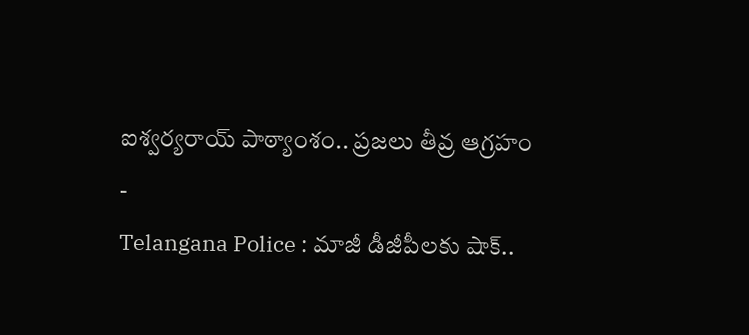ఐశ్వర్యరాయ్ పాఠ్యాంశం.. ప్రజలు తీవ్ర ఆగ్రహం
-
Telangana Police : మాజీ డీజీపీలకు షాక్..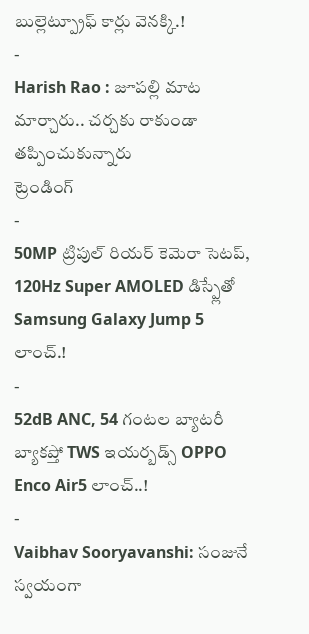బుల్లెట్ప్రూఫ్ కార్లు వెనక్కి.!
-
Harish Rao : జూపల్లి మాట మార్చారు.. చర్చకు రాకుండా తప్పించుకున్నారు
ట్రెండింగ్
-
50MP ట్రిపుల్ రియర్ కెమెరా సెటప్, 120Hz Super AMOLED డిస్ప్లేతో Samsung Galaxy Jump 5 లాంచ్.!
-
52dB ANC, 54 గంటల బ్యాటరీ బ్యాకప్తో TWS ఇయర్బడ్స్ OPPO Enco Air5 లాంచ్..!
-
Vaibhav Sooryavanshi: సంజునే స్వయంగా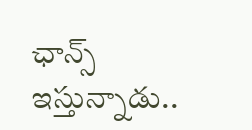ఛాన్స్ ఇస్తున్నాడు..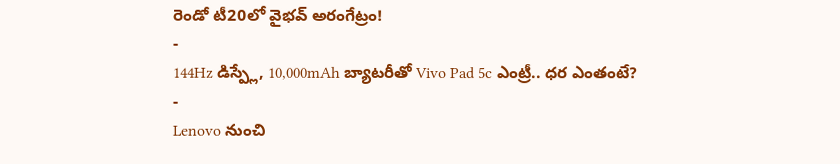రెండో టీ20లో వైభవ్ అరంగేట్రం!
-
144Hz డిస్ప్లే, 10,000mAh బ్యాటరీతో Vivo Pad 5c ఎంట్రీ.. ధర ఎంతంటే?
-
Lenovo నుంచి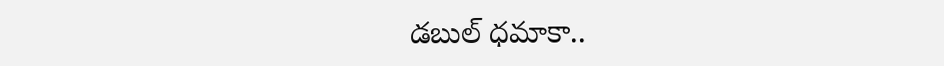డబుల్ ధమాకా..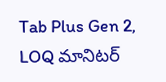Tab Plus Gen 2, LOQ మానిటర్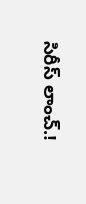సిరీస్ లాంచ్.!